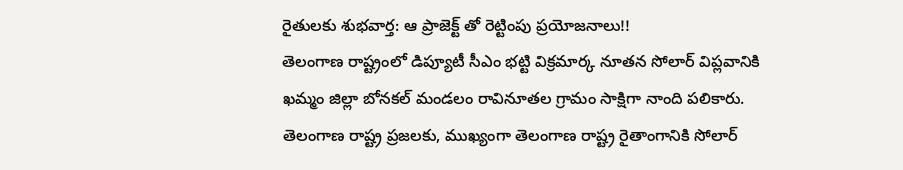రైతులకు శుభవార్త: ఆ ప్రాజెక్ట్ తో రెట్టింపు ప్రయోజనాలు!!
తెలంగాణ రాష్ట్రంలో డిప్యూటీ సీఎం భట్టి విక్రమార్క నూతన సోలార్ విప్లవానికి ఖమ్మం జిల్లా బోనకల్ మండలం రావినూతల గ్రామం సాక్షిగా నాంది పలికారు. తెలంగాణ రాష్ట్ర ప్రజలకు, ముఖ్యంగా తెలంగాణ రాష్ట్ర రైతాంగానికి సోలార్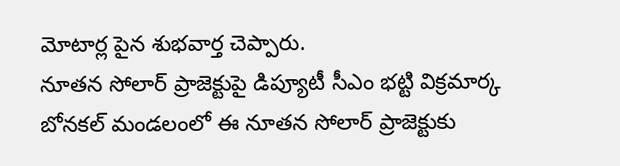మోటార్ల పైన శుభవార్త చెప్పారు.
నూతన సోలార్ ప్రాజెక్టుపై డిప్యూటీ సీఎం భట్టి విక్రమార్క
బోనకల్ మండలంలో ఈ నూతన సోలార్ ప్రాజెక్టుకు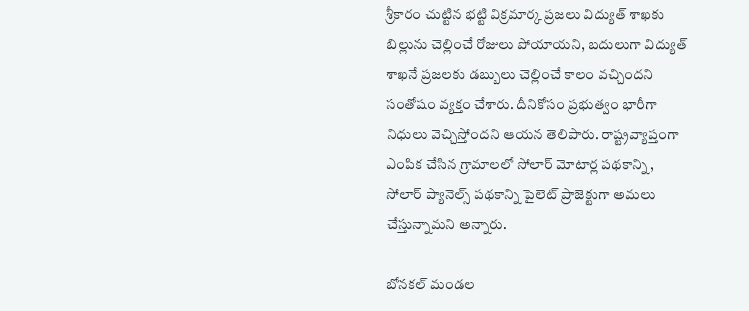శ్రీకారం చుట్టిన భట్టి విక్రమార్క ప్రజలు విద్యుత్ శాఖకు బిల్లును చెల్లించే రోజులు పోయాయని, బదులుగా విద్యుత్ శాఖనే ప్రజలకు డబ్బులు చెల్లించే కాలం వచ్చిందని సంతోషం వ్యక్తం చేశారు. దీనికోసం ప్రభుత్వం భారీగా నిధులు వెచ్చిస్తోందని ఆయన తెలిపారు. రాష్ట్రవ్యాప్తంగా ఎంపిక చేసిన గ్రామాలలో సోలార్ మోటార్ల పథకాన్ని, సోలార్ ప్యానెల్స్ పథకాన్ని పైలెట్ ప్రాజెక్టుగా అమలు చేస్తున్నామని అన్నారు.

బోనకల్ మండల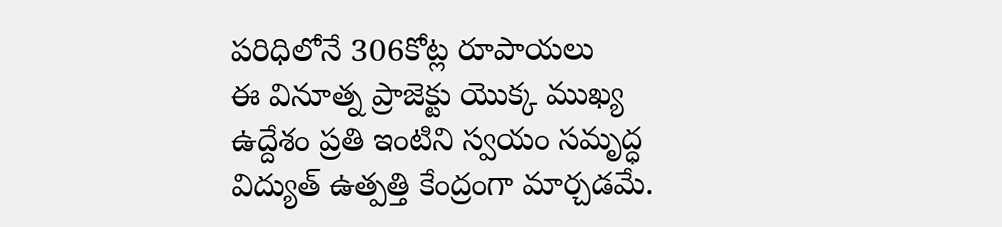పరిధిలోనే 306కోట్ల రూపాయలు
ఈ వినూత్న ప్రాజెక్టు యొక్క ముఖ్య ఉద్దేశం ప్రతి ఇంటిని స్వయం సమృద్ధ విద్యుత్ ఉత్పత్తి కేంద్రంగా మార్చడమే.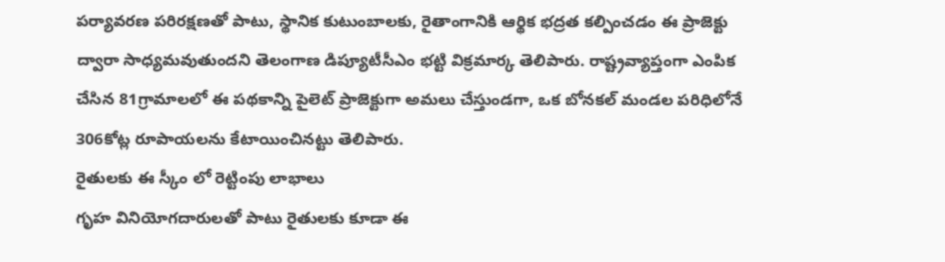పర్యావరణ పరిరక్షణతో పాటు, స్థానిక కుటుంబాలకు, రైతాంగానికి ఆర్థిక భద్రత కల్పించడం ఈ ప్రాజెక్టు ద్వారా సాధ్యమవుతుందని తెలంగాణ డిప్యూటీసీఎం భట్టి విక్రమార్క తెలిపారు. రాష్ట్రవ్యాప్తంగా ఎంపిక చేసిన 81గ్రామాలలో ఈ పథకాన్ని పైలెట్ ప్రాజెక్టుగా అమలు చేస్తుండగా, ఒక బోనకల్ మండల పరిధిలోనే 306కోట్ల రూపాయలను కేటాయించినట్టు తెలిపారు.
రైతులకు ఈ స్కీం లో రెట్టింపు లాభాలు
గృహ వినియోగదారులతో పాటు రైతులకు కూడా ఈ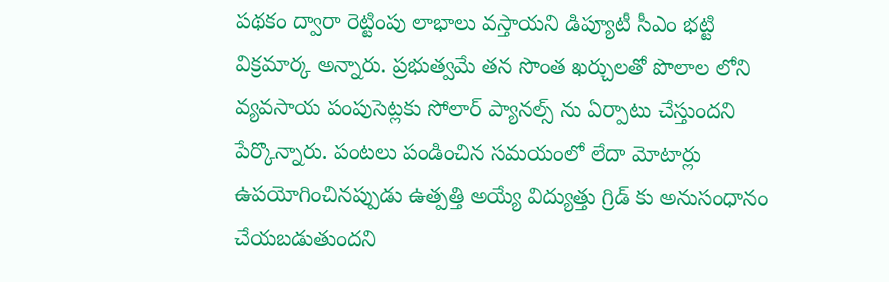పథకం ద్వారా రెట్టింపు లాభాలు వస్తాయని డిప్యూటీ సీఎం భట్టి విక్రమార్క అన్నారు. ప్రభుత్వమే తన సొంత ఖర్చులతో పొలాల లోని వ్యవసాయ పంపుసెట్లకు సోలార్ ప్యానల్స్ ను ఏర్పాటు చేస్తుందని పేర్కొన్నారు. పంటలు పండించిన సమయంలో లేదా మోటార్లు ఉపయోగించినప్పుడు ఉత్పత్తి అయ్యే విద్యుత్తు గ్రిడ్ కు అనుసంధానం చేయబడుతుందని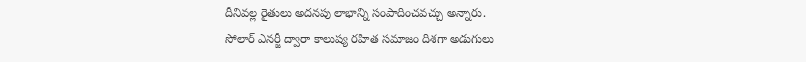దీనివల్ల రైతులు అదనపు లాభాన్ని సంపాదించవచ్చు అన్నారు.
సోలార్ ఎనర్జీ ద్వారా కాలుష్య రహిత సమాజం దిశగా అడుగులు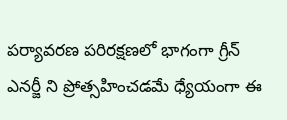పర్యావరణ పరిరక్షణలో భాగంగా గ్రీన్ ఎనర్జీ ని ప్రోత్సహించడమే ధ్యేయంగా ఈ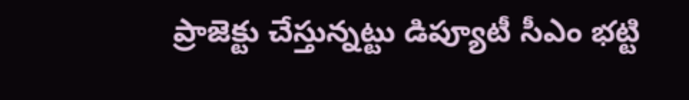ప్రాజెక్టు చేస్తున్నట్టు డిప్యూటీ సీఎం భట్టి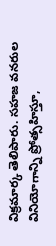విక్రమార్క తెలిపారు. సహజ వనరుల వినియోగాన్ని ప్రోత్సహిస్తూ,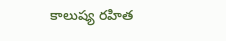కాలుష్య రహిత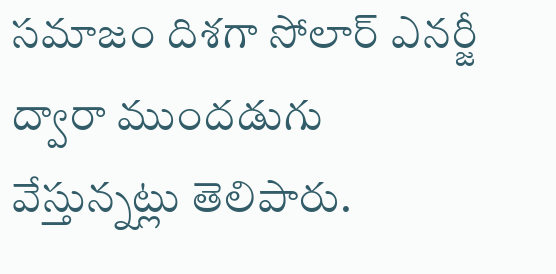సమాజం దిశగా సోలార్ ఎనర్జీ ద్వారా ముందడుగు వేస్తున్నట్లు తెలిపారు.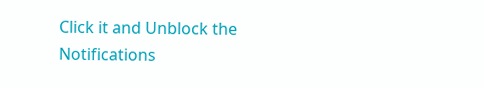Click it and Unblock the Notifications